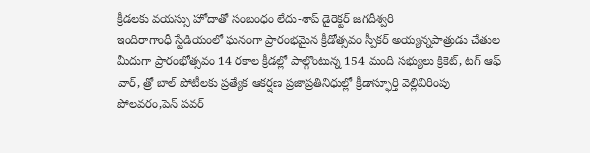క్రీడలకు వయస్సు హోదాతో సంబంధం లేదు-శాప్ డైరెక్టర్ జగదీశ్వరి
ఇందిరాగాంధీ స్టేడియంలో ఘనంగా ప్రారంభమైన క్రీడోత్సవం స్పీకర్ అయ్యన్నపాత్రుడు చేతుల మీదుగా ప్రారంభోత్సవం 14 రకాల క్రీడల్లో పాల్గొంటున్న 154 మంది సభ్యులు క్రికెట్, టగ్ ఆఫ్ వార్, త్రో బాల్ పోటీలకు ప్రత్యేక ఆకర్షణ ప్రజాప్రతినిధుల్లో క్రీడాస్ఫూర్తి వెల్లివిరింపు పోలవరం,పెన్ పవర్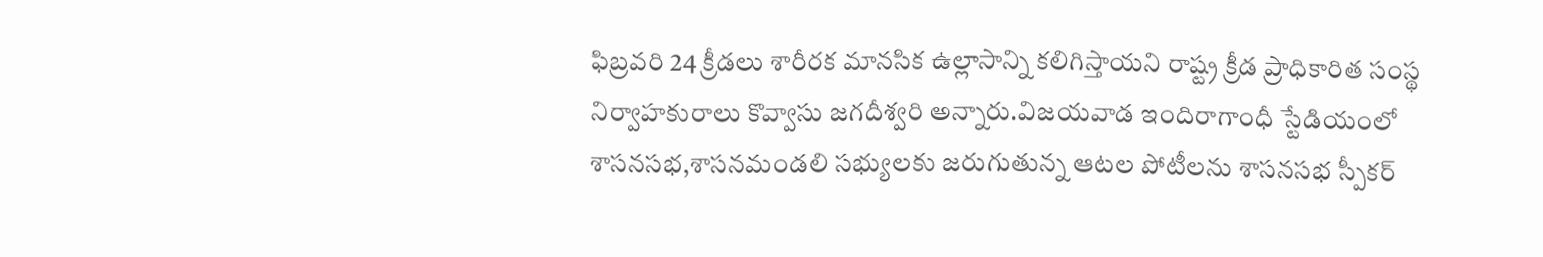ఫిబ్రవరి 24 క్రీడలు శారీరక మానసిక ఉల్లాసాన్ని కలిగిస్తాయని రాష్ట్ర క్రీడ ప్రాధికారిత సంస్థ నిర్వాహకురాలు కొవ్వాసు జగదీశ్వరి అన్నారు.విజయవాడ ఇందిరాగాంధీ స్టేడియంలో శాసనసభ,శాసనమండలి సభ్యులకు జరుగుతున్న ఆటల పోటీలను శాసనసభ స్పీకర్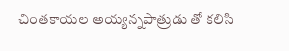చింతకాయల అయ్యన్నపాత్రుడు తో కలిసి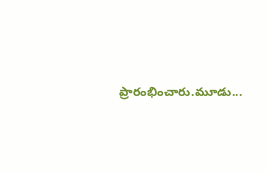ప్రారంభించారు.మూడు...